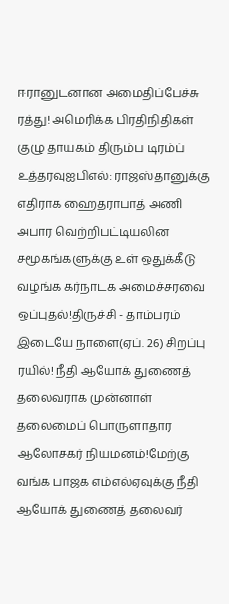ஈரானுடனான அமைதிப்பேச்சு ரத்து! அமெரிக்க பிரதிநிதிகள் குழு தாயகம் திரும்ப டிரம்ப் உத்தரவுஐபிஎல்: ராஜஸ்தானுக்கு எதிராக ஹைதராபாத் அணி அபார வெற்றிபட்டியலின சமூகங்களுக்கு உள் ஒதுக்கீடு வழங்க கர்நாடக அமைச்சரவை ஒப்புதல்!திருச்சி - தாம்பரம் இடையே நாளை(ஏப். 26) சிறப்பு ரயில்! நீதி ஆயோக் துணைத் தலைவராக முன்னாள் தலைமைப் பொருளாதார ஆலோசகர் நியமனம்!மேற்கு வங்க பாஜக எம்எல்ஏவுக்கு நீதி ஆயோக் துணைத் தலைவர்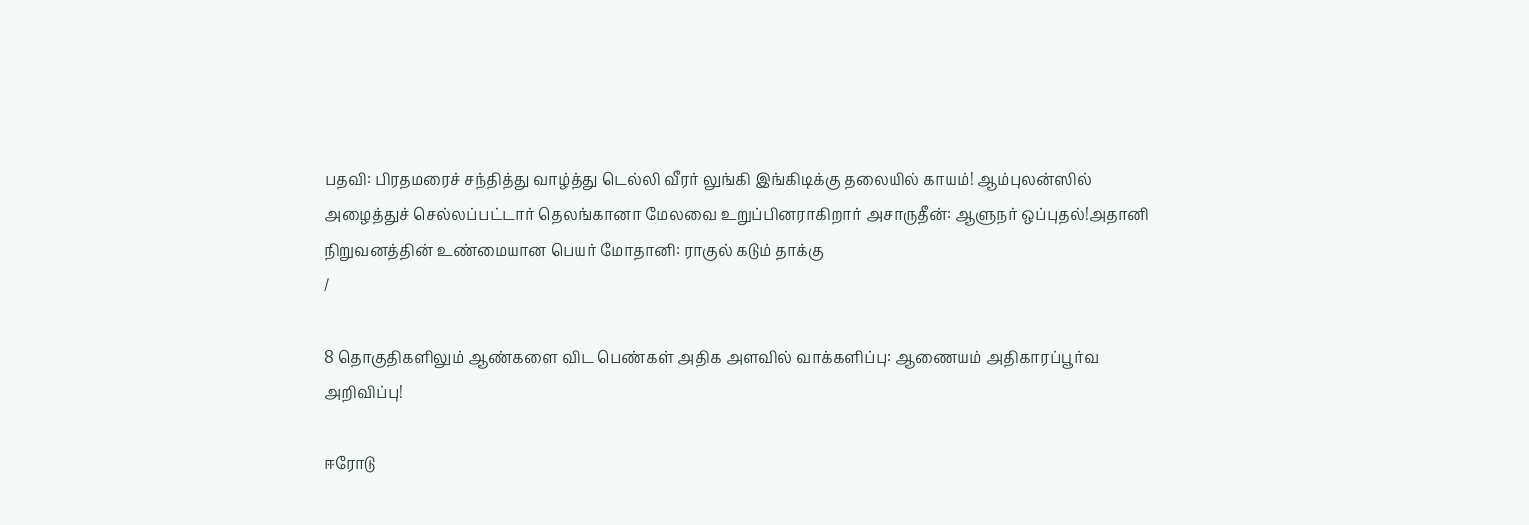பதவி: பிரதமரைச் சந்தித்து வாழ்த்து டெல்லி வீரர் லுங்கி இங்கிடிக்கு தலையில் காயம்! ஆம்புலன்ஸில் அழைத்துச் செல்லப்பட்டார் தெலங்கானா மேலவை உறுப்பினராகிறார் அசாருதீன்: ஆளுநர் ஒப்புதல்!அதானி நிறுவனத்தின் உண்மையான பெயர் மோதானி: ராகுல் கடும் தாக்கு
/

8 தொகுதிகளிலும் ஆண்களை விட பெண்கள் அதிக அளவில் வாக்களிப்பு: ஆணையம் அதிகாரப்பூர்வ அறிவிப்பு!

ஈரோடு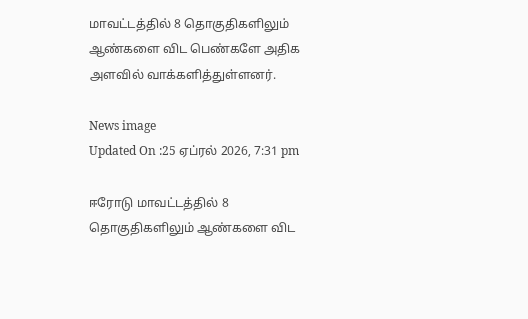மாவட்டத்தில் 8 தொகுதிகளிலும் ஆண்களை விட பெண்களே அதிக அளவில் வாக்களித்துள்ளனர்.

News image
Updated On :25 ஏப்ரல் 2026, 7:31 pm

ஈரோடு மாவட்டத்தில் 8 தொகுதிகளிலும் ஆண்களை விட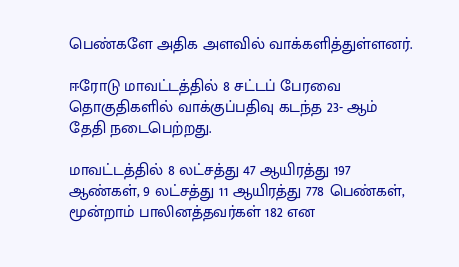பெண்களே அதிக அளவில் வாக்களித்துள்ளனர்.

ஈரோடு மாவட்டத்தில் 8 சட்டப் பேரவை தொகுதிகளில் வாக்குப்பதிவு கடந்த 23- ஆம் தேதி நடைபெற்றது.

மாவட்டத்தில் 8 லட்சத்து 47 ஆயிரத்து 197 ஆண்கள், 9 லட்சத்து 11 ஆயிரத்து 778 பெண்கள், மூன்றாம் பாலினத்தவர்கள் 182 என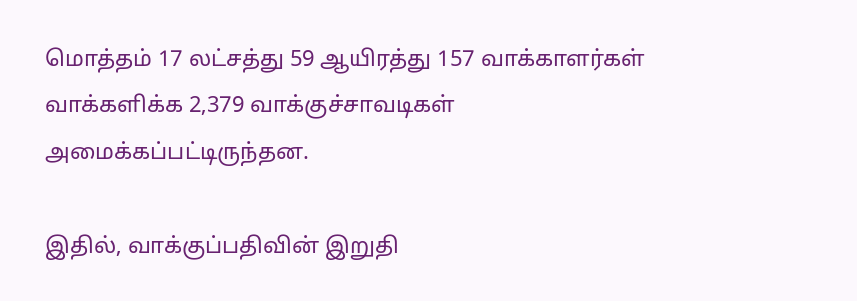மொத்தம் 17 லட்சத்து 59 ஆயிரத்து 157 வாக்காளர்கள் வாக்களிக்க 2,379 வாக்குச்சாவடிகள் அமைக்கப்பட்டிருந்தன.

இதில், வாக்குப்பதிவின் இறுதி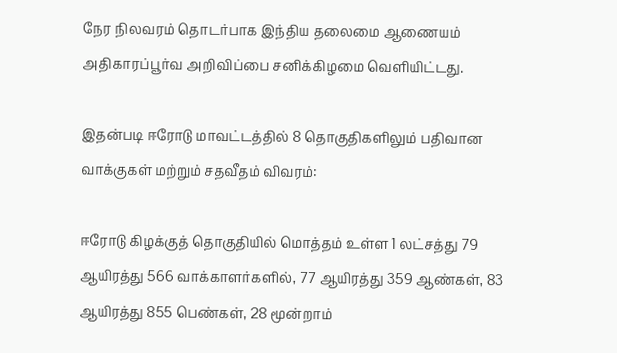நேர நிலவரம் தொடர்பாக இந்திய தலைமை ஆணையம் அதிகாரப்பூர்வ அறிவிப்பை சனிக்கிழமை வெளியிட்டது.

இதன்படி ஈரோடு மாவட்டத்தில் 8 தொகுதிகளிலும் பதிவான வாக்குகள் மற்றும் சதவீதம் விவரம்:

ஈரோடு கிழக்குத் தொகுதியில் மொத்தம் உள்ள 1 லட்சத்து 79 ஆயிரத்து 566 வாக்காளர்களில், 77 ஆயிரத்து 359 ஆண்கள், 83 ஆயிரத்து 855 பெண்கள், 28 மூன்றாம்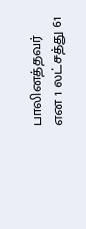பாலினத்தவர் என 1 லட்சத்து 61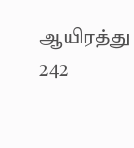ஆயிரத்து 242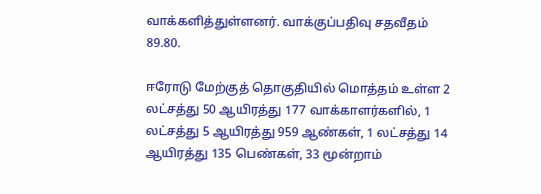வாக்களித்துள்ளனர். வாக்குப்பதிவு சதவீதம் 89.80.

ஈரோடு மேற்குத் தொகுதியில் மொத்தம் உள்ள 2 லட்சத்து 50 ஆயிரத்து 177 வாக்காளர்களில், 1 லட்சத்து 5 ஆயிரத்து 959 ஆண்கள், 1 லட்சத்து 14 ஆயிரத்து 135 பெண்கள், 33 மூன்றாம்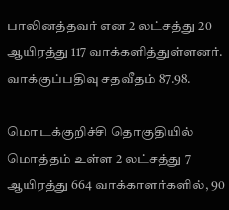பாலினத்தவர் என 2 லட்சத்து 20 ஆயிரத்து 117 வாக்களித்துள்ளனர். வாக்குப்பதிவு சதவீதம் 87.98.

மொடக்குறிச்சி தொகுதியில் மொத்தம் உள்ள 2 லட்சத்து 7 ஆயிரத்து 664 வாக்காளர்களில், 90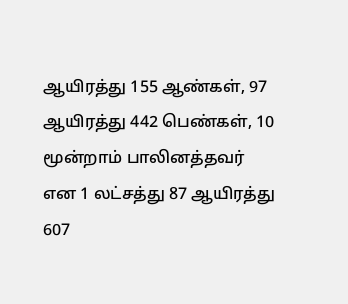ஆயிரத்து 155 ஆண்கள், 97 ஆயிரத்து 442 பெண்கள், 10 மூன்றாம் பாலினத்தவர் என 1 லட்சத்து 87 ஆயிரத்து 607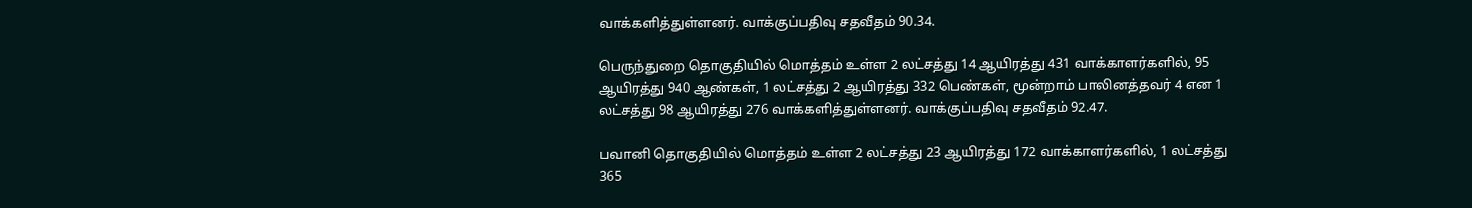வாக்களித்துள்ளனர். வாக்குப்பதிவு சதவீதம் 90.34.

பெருந்துறை தொகுதியில் மொத்தம் உள்ள 2 லட்சத்து 14 ஆயிரத்து 431 வாக்காளர்களில், 95 ஆயிரத்து 940 ஆண்கள், 1 லட்சத்து 2 ஆயிரத்து 332 பெண்கள், மூன்றாம் பாலினத்தவர் 4 என 1 லட்சத்து 98 ஆயிரத்து 276 வாக்களித்துள்ளனர். வாக்குப்பதிவு சதவீதம் 92.47.

பவானி தொகுதியில் மொத்தம் உள்ள 2 லட்சத்து 23 ஆயிரத்து 172 வாக்காளர்களில், 1 லட்சத்து 365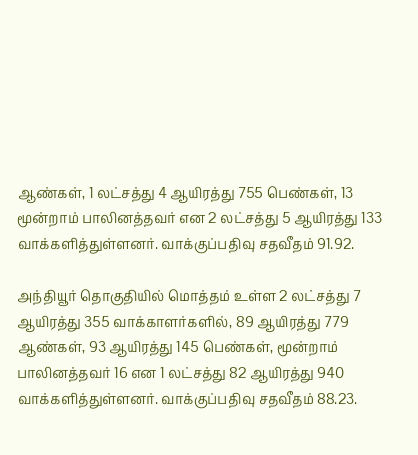ஆண்கள், 1 லட்சத்து 4 ஆயிரத்து 755 பெண்கள், 13 மூன்றாம் பாலினத்தவர் என 2 லட்சத்து 5 ஆயிரத்து 133 வாக்களித்துள்ளனர். வாக்குப்பதிவு சதவீதம் 91.92.

அந்தியூர் தொகுதியில் மொத்தம் உள்ள 2 லட்சத்து 7 ஆயிரத்து 355 வாக்காளர்களில், 89 ஆயிரத்து 779 ஆண்கள், 93 ஆயிரத்து 145 பெண்கள், மூன்றாம் பாலினத்தவர் 16 என 1 லட்சத்து 82 ஆயிரத்து 940 வாக்களித்துள்ளனர். வாக்குப்பதிவு சதவீதம் 88.23.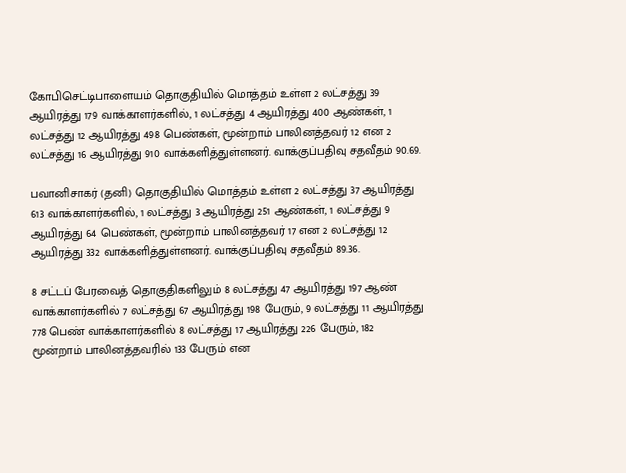கோபிசெட்டிபாளையம் தொகுதியில் மொத்தம் உள்ள 2 லட்சத்து 39 ஆயிரத்து 179 வாக்காளர்களில், 1 லட்சத்து 4 ஆயிரத்து 400 ஆண்கள், 1 லட்சத்து 12 ஆயிரத்து 498 பெண்கள், மூன்றாம் பாலினத்தவர் 12 என 2 லட்சத்து 16 ஆயிரத்து 910 வாக்களித்துள்ளனர். வாக்குப்பதிவு சதவீதம் 90.69.

பவானிசாகர் (தனி) தொகுதியில் மொத்தம் உள்ள 2 லட்சத்து 37 ஆயிரத்து 613 வாக்காளர்களில், 1 லட்சத்து 3 ஆயிரத்து 251 ஆண்கள், 1 லட்சத்து 9 ஆயிரத்து 64 பெண்கள், மூன்றாம் பாலினத்தவர் 17 என 2 லட்சத்து 12 ஆயிரத்து 332 வாக்களித்துள்ளனர். வாக்குப்பதிவு சதவீதம் 89.36.

8 சட்டப் பேரவைத் தொகுதிகளிலும் 8 லட்சத்து 47 ஆயிரத்து 197 ஆண் வாக்காளர்களில் 7 லட்சத்து 67 ஆயிரத்து 198 பேரும், 9 லட்சத்து 11 ஆயிரத்து 778 பெண் வாக்காளர்களில் 8 லட்சத்து 17 ஆயிரத்து 226 பேரும், 182 மூன்றாம் பாலினத்தவரில் 133 பேரும் என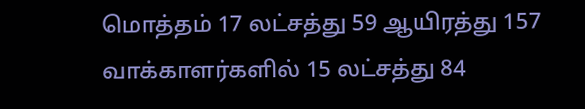மொத்தம் 17 லட்சத்து 59 ஆயிரத்து 157 வாக்காளர்களில் 15 லட்சத்து 84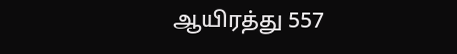ஆயிரத்து 557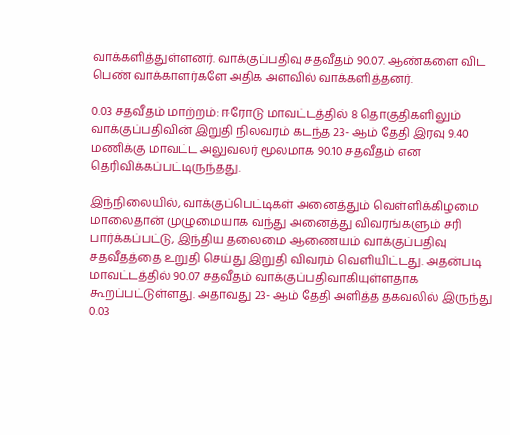வாக்களித்துள்ளனர். வாக்குப்பதிவு சதவீதம் 90.07. ஆண்களை விட பெண் வாக்காளர்களே அதிக அளவில் வாக்களித்தனர்.

0.03 சதவீதம் மாற்றம்: ஈரோடு மாவட்டத்தில் 8 தொகுதிகளிலும் வாக்குப்பதிவின் இறுதி நிலவரம் கடந்த 23- ஆம் தேதி இரவு 9.40 மணிக்கு மாவட்ட அலுவலர் மூலமாக 90.10 சதவீதம் என தெரிவிக்கப்பட்டிருந்தது.

இந்நிலையில், வாக்குப்பெட்டிகள் அனைத்தும் வெள்ளிக்கிழமை மாலைதான் முழுமையாக வந்து அனைத்து விவரங்களும் சரி பார்க்கப்பட்டு, இந்திய தலைமை ஆணையம் வாக்குப்பதிவு சதவீதத்தை உறுதி செய்து இறுதி விவரம் வெளியிட்டது. அதன்படி மாவட்டத்தில் 90.07 சதவீதம் வாக்குப்பதிவாகியுள்ளதாக கூறப்பட்டுள்ளது. அதாவது 23- ஆம் தேதி அளித்த தகவலில் இருந்து 0.03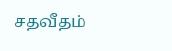சதவீதம்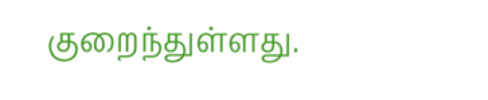குறைந்துள்ளது.